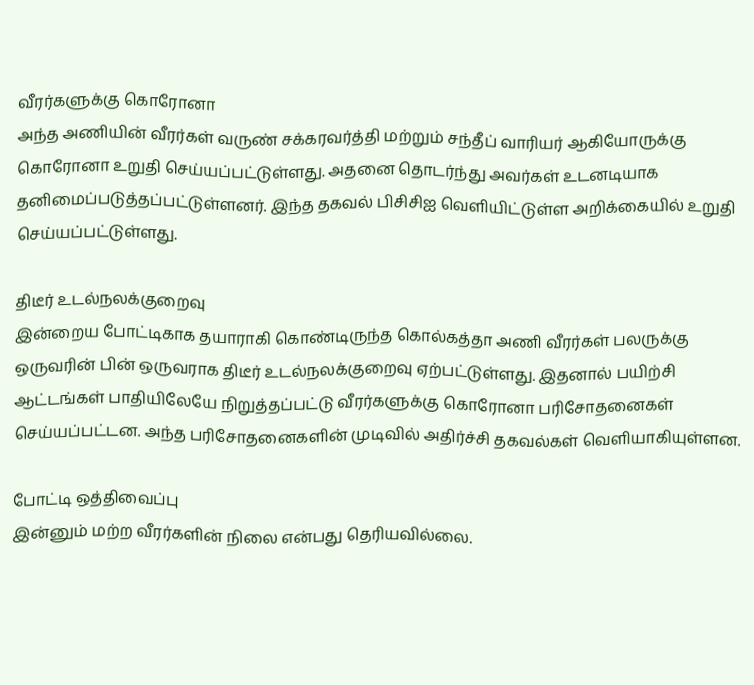வீரர்களுக்கு கொரோனா
அந்த அணியின் வீரர்கள் வருண் சக்கரவர்த்தி மற்றும் சந்தீப் வாரியர் ஆகியோருக்கு கொரோனா உறுதி செய்யப்பட்டுள்ளது. அதனை தொடர்ந்து அவர்கள் உடனடியாக தனிமைப்படுத்தப்பட்டுள்ளனர். இந்த தகவல் பிசிசிஐ வெளியிட்டுள்ள அறிக்கையில் உறுதி செய்யப்பட்டுள்ளது.

திடீர் உடல்நலக்குறைவு
இன்றைய போட்டிகாக தயாராகி கொண்டிருந்த கொல்கத்தா அணி வீரர்கள் பலருக்கு ஒருவரின் பின் ஒருவராக திடீர் உடல்நலக்குறைவு ஏற்பட்டுள்ளது. இதனால் பயிற்சி ஆட்டங்கள் பாதியிலேயே நிறுத்தப்பட்டு வீரர்களுக்கு கொரோனா பரிசோதனைகள் செய்யப்பட்டன. அந்த பரிசோதனைகளின் முடிவில் அதிர்ச்சி தகவல்கள் வெளியாகியுள்ளன.

போட்டி ஒத்திவைப்பு
இன்னும் மற்ற வீரர்களின் நிலை என்பது தெரியவில்லை.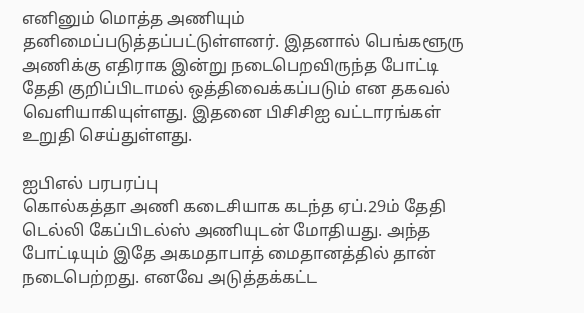எனினும் மொத்த அணியும் தனிமைப்படுத்தப்பட்டுள்ளனர். இதனால் பெங்களூரு அணிக்கு எதிராக இன்று நடைபெறவிருந்த போட்டி தேதி குறிப்பிடாமல் ஒத்திவைக்கப்படும் என தகவல் வெளியாகியுள்ளது. இதனை பிசிசிஐ வட்டாரங்கள் உறுதி செய்துள்ளது.

ஐபிஎல் பரபரப்பு
கொல்கத்தா அணி கடைசியாக கடந்த ஏப்.29ம் தேதி டெல்லி கேப்பிடல்ஸ் அணியுடன் மோதியது. அந்த போட்டியும் இதே அகமதாபாத் மைதானத்தில் தான் நடைபெற்றது. எனவே அடுத்தக்கட்ட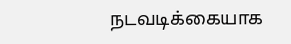நடவடிக்கையாக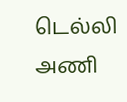டெல்லி அணி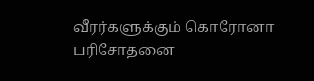வீரர்களுக்கும் கொரோனா பரிசோதனை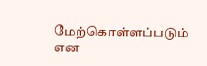மேற்கொள்ளப்படும் என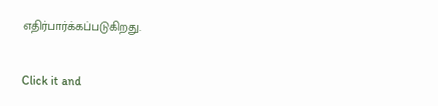எதிர்பார்க்கப்படுகிறது.


Click it and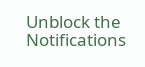Unblock the Notifications